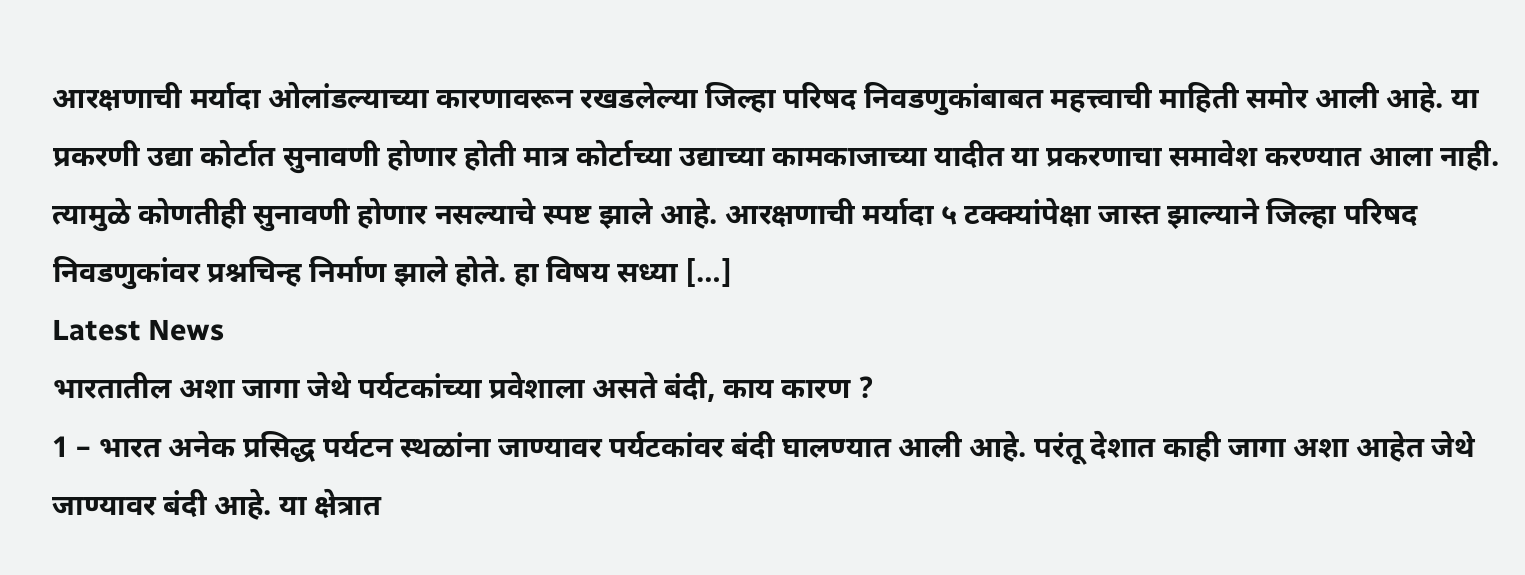आरक्षणाची मर्यादा ओलांडल्याच्या कारणावरून रखडलेल्या जिल्हा परिषद निवडणुकांबाबत महत्त्वाची माहिती समोर आली आहे. या प्रकरणी उद्या कोर्टात सुनावणी होणार होती मात्र कोर्टाच्या उद्याच्या कामकाजाच्या यादीत या प्रकरणाचा समावेश करण्यात आला नाही. त्यामुळे कोणतीही सुनावणी होणार नसल्याचे स्पष्ट झाले आहे. आरक्षणाची मर्यादा ५ टक्क्यांपेक्षा जास्त झाल्याने जिल्हा परिषद निवडणुकांवर प्रश्नचिन्ह निर्माण झाले होते. हा विषय सध्या […]
Latest News
भारतातील अशा जागा जेथे पर्यटकांच्या प्रवेशाला असते बंदी, काय कारण ?
1 – भारत अनेक प्रसिद्ध पर्यटन स्थळांना जाण्यावर पर्यटकांवर बंदी घालण्यात आली आहे. परंतू देशात काही जागा अशा आहेत जेथे जाण्यावर बंदी आहे. या क्षेत्रात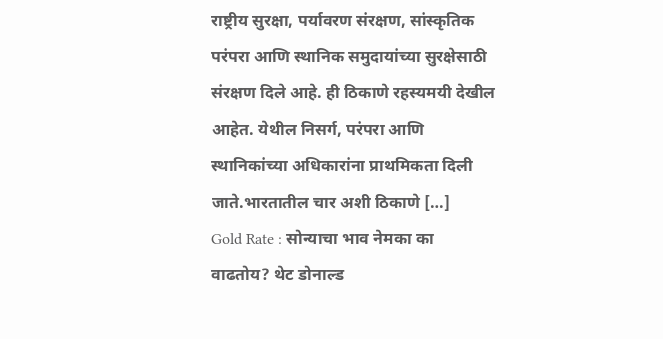राष्ट्रीय सुरक्षा, पर्यावरण संरक्षण, सांस्कृतिक परंपरा आणि स्थानिक समुदायांच्या सुरक्षेसाठी संरक्षण दिले आहे. ही ठिकाणे रहस्यमयी देखील आहेत. येथील निसर्ग, परंपरा आणि स्थानिकांच्या अधिकारांना प्राथमिकता दिली जाते.भारतातील चार अशी ठिकाणे […]
Gold Rate : सोन्याचा भाव नेमका का वाढतोय? थेट डोनाल्ड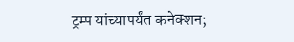ट्रम्प यांच्यापर्यंत कनेक्शन;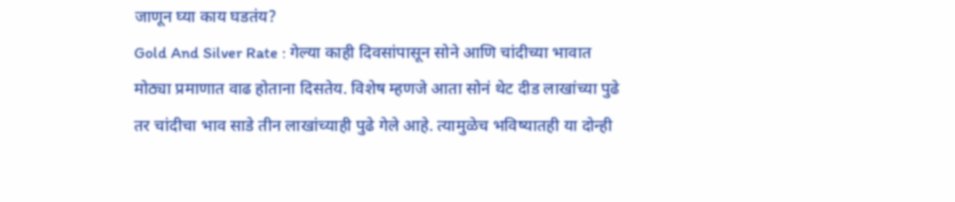जाणून घ्या काय घडतंय?
Gold And Silver Rate : गेल्या काही दिवसांपासून सोने आणि चांदीच्या भावात मोठ्या प्रमाणात वाढ होताना दिसतेय. विशेष म्हणजे आता सोनं थेट दीड लाखांच्या पुढे तर चांदीचा भाव साडे तीन लाखांच्याही पुढे गेले आहे. त्यामुळेच भविष्यातही या दोन्ही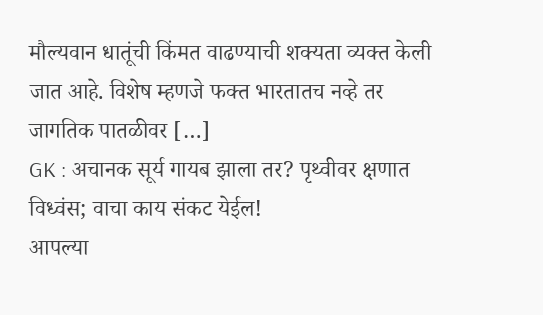मौल्यवान धातूंची किंमत वाढण्याची शक्यता व्यक्त केली जात आहे. विशेष म्हणजे फक्त भारतातच नव्हे तर जागतिक पातळीवर […]
GK : अचानक सूर्य गायब झाला तर? पृथ्वीवर क्षणात विध्वंस; वाचा काय संकट येईल!
आपल्या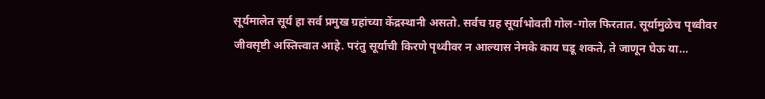सूर्यमालेत सूर्य हा सर्व प्रमुख ग्रहांच्या केंद्रस्थानी असतो. सर्वच ग्रह सूर्याभोवती गोल-गोल फिरतात. सूर्यामुळेच पृथ्वीवर जीवसृष्टी अस्तित्त्वात आहे. परंतु सूर्याची किरणे पृथ्वीवर न आल्यास नेमके काय घडू शकते, ते जाणून घेऊ या…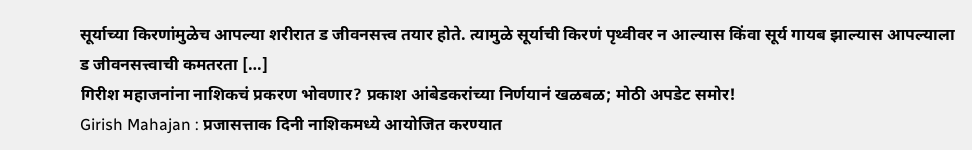सूर्याच्या किरणांमुळेच आपल्या शरीरात ड जीवनसत्त्व तयार होते. त्यामुळे सूर्याची किरणं पृथ्वीवर न आल्यास किंवा सूर्य गायब झाल्यास आपल्याला ड जीवनसत्त्वाची कमतरता […]
गिरीश महाजनांना नाशिकचं प्रकरण भोवणार? प्रकाश आंबेडकरांच्या निर्णयानं खळबळ; मोठी अपडेट समोर!
Girish Mahajan : प्रजासत्ताक दिनी नाशिकमध्ये आयोजित करण्यात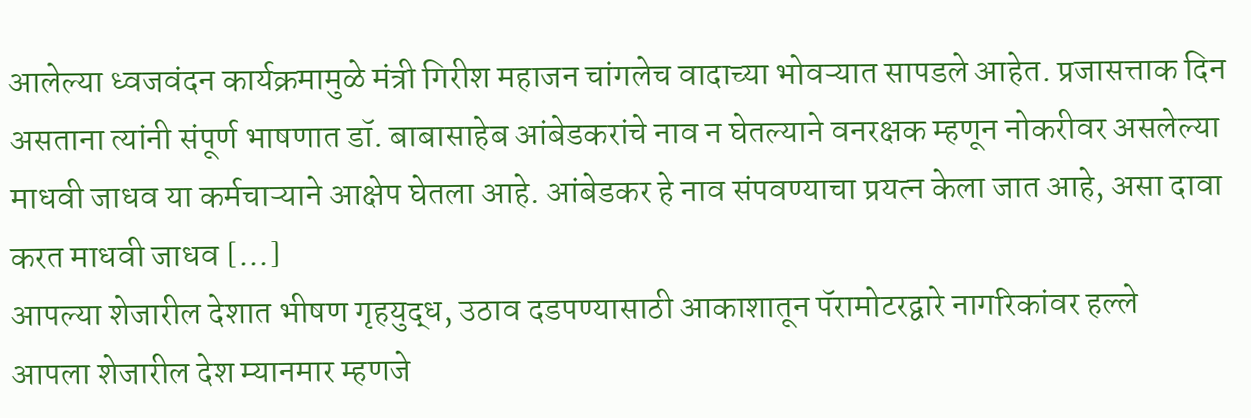आलेल्या ध्वजवंदन कार्यक्रमामुळे मंत्री गिरीश महाजन चांगलेच वादाच्या भोवऱ्यात सापडले आहेत. प्रजासत्ताक दिन असताना त्यांनी संपूर्ण भाषणात डॉ. बाबासाहेब आंबेडकरांचे नाव न घेतल्याने वनरक्षक म्हणून नोकरीवर असलेल्या माधवी जाधव या कर्मचाऱ्याने आक्षेप घेतला आहे. आंबेडकर हे नाव संपवण्याचा प्रयत्न केला जात आहे, असा दावा करत माधवी जाधव […]
आपल्या शेजारील देशात भीषण गृहयुद्ध, उठाव दडपण्यासाठी आकाशातून पॅरामोटरद्वारे नागरिकांवर हल्ले
आपला शेजारील देश म्यानमार म्हणजे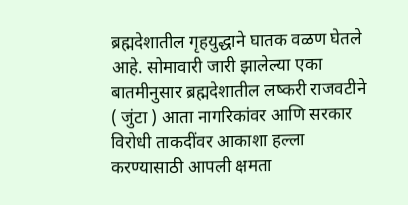ब्रह्मदेशातील गृहयुद्धाने घातक वळण घेतले आहे. सोमावारी जारी झालेल्या एका बातमीनुसार ब्रह्मदेशातील लष्करी राजवटीने ( जुंटा ) आता नागरिकांवर आणि सरकार विरोधी ताकदींवर आकाशा हल्ला करण्यासाठी आपली क्षमता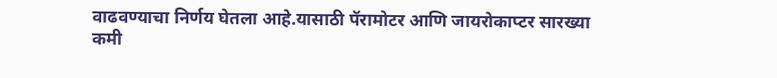वाढवण्याचा निर्णय घेतला आहे.यासाठी पॅरामोटर आणि जायरोकाप्टर सारख्या कमी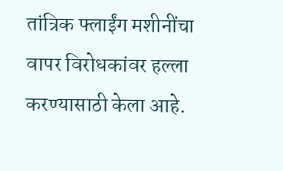तांत्रिक फ्लाईंग मशीनींचा वापर विरोधकांवर हल्ला करण्यासाठी केला आहे.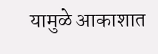यामुळे आकाशात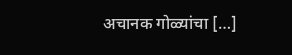अचानक गोळ्यांचा […]